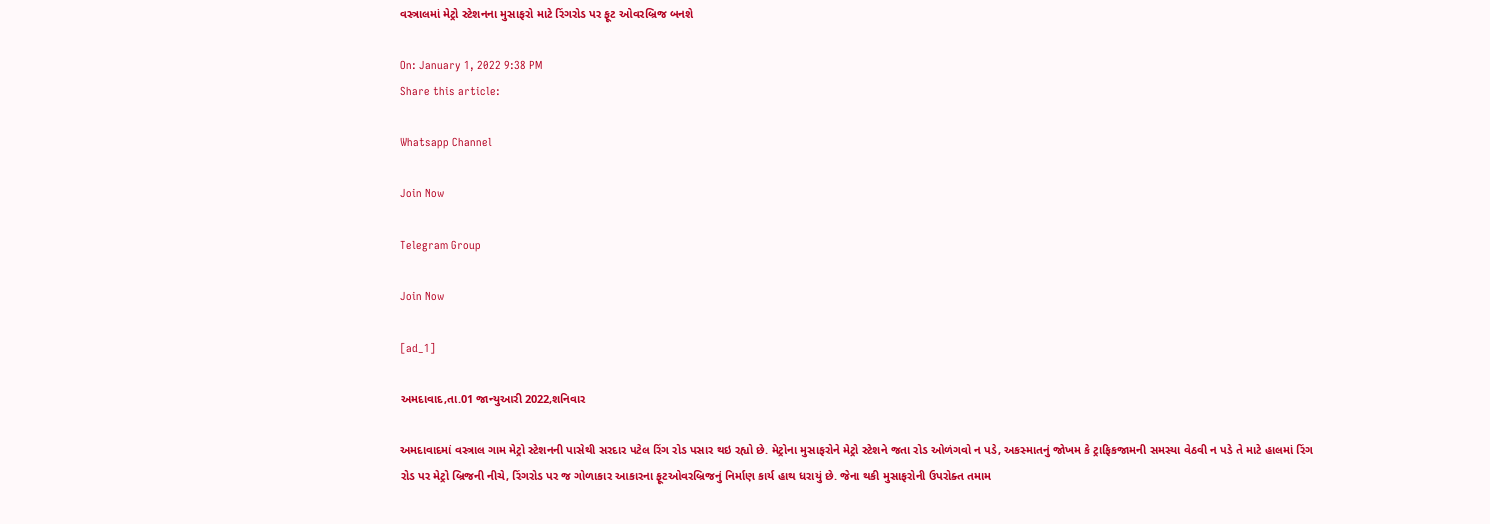વસ્ત્રાલમાં મેટ્રો સ્ટેશનના મુસાફરો માટે રિંગરોડ પર ફૂટ ઓવરબ્રિજ બનશે

On: January 1, 2022 9:38 PM
Share this article:

Whatsapp Channel

Join Now

Telegram Group

Join Now

[ad_1]

અમદાવાદ,તા.01 જાન્યુઆરી 2022,શનિવાર

અમદાવાદમાં વસ્ત્રાલ ગામ મેટ્રો સ્ટેશનની પાસેથી સરદાર પટેલ રિંગ રોડ પસાર થઇ રહ્યો છે. મેટ્રોના મુસાફરોને મેટ્રો સ્ટેશને જતા રોડ ઓળંગવો ન પડે, અકસ્માતનું જોખમ કે ટ્રાફિકજામની સમસ્યા વેઠવી ન પડે તે માટે હાલમાં રિંગ રોડ પર મેટ્રો બ્રિજની નીચે, રિંગરોડ પર જ ગોળાકાર આકારના ફૂટઓવરબ્રિજનું નિર્માણ કાર્ય હાથ ધરાયું છે. જેના થકી મુસાફરોની ઉપરોક્ત તમામ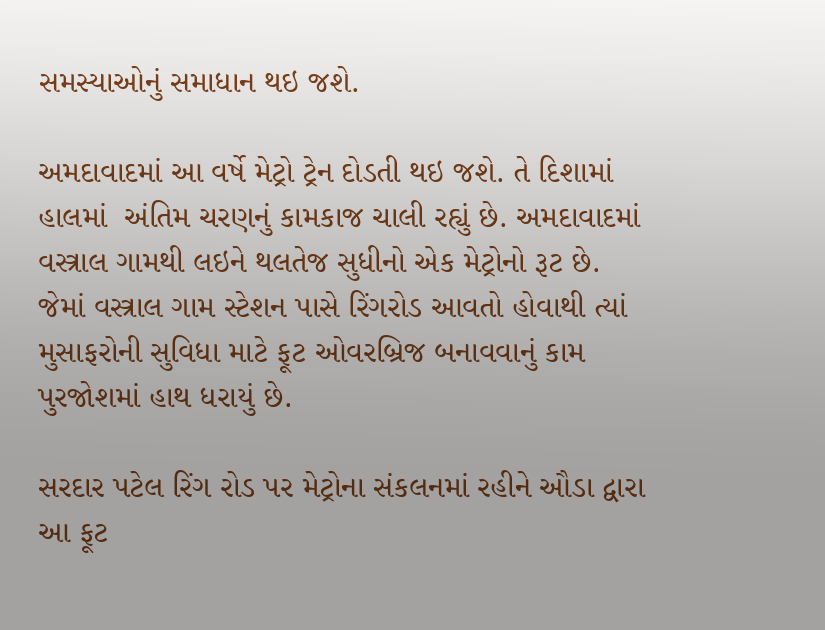સમસ્યાઓનું સમાધાન થઇ જશે.

અમદાવાદમાં આ વર્ષે મેટ્રો ટ્રેન દોડતી થઇ જશે. તે દિશામાં  હાલમાં  અંતિમ ચરણનું કામકાજ ચાલી રહ્યું છે. અમદાવાદમાં વસ્ત્રાલ ગામથી લઇને થલતેજ સુધીનો એક મેટ્રોનો રૂટ છે. જેમાં વસ્ત્રાલ ગામ સ્ટેશન પાસે રિંગરોડ આવતો હોવાથી ત્યાં મુસાફરોની સુવિધા માટે ફૂટ ઓવરબ્રિજ બનાવવાનું કામ પુરજોશમાં હાથ ધરાયું છે.

સરદાર પટેલ રિંગ રોડ પર મેટ્રોના સંકલનમાં રહીને ઔડા દ્વારા આ ફૂટ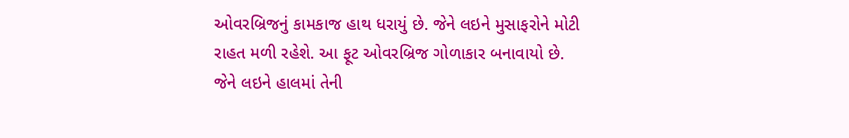ઓવરબ્રિજનું કામકાજ હાથ ધરાયું છે. જેને લઇને મુસાફરોને મોટી રાહત મળી રહેશે. આ ફૂટ ઓવરબ્રિજ ગોળાકાર બનાવાયો છે. જેને લઇને હાલમાં તેની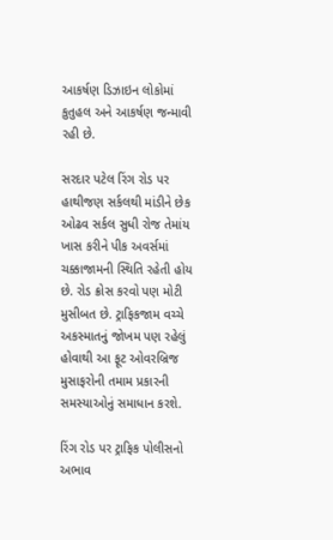આકર્ષણ ડિઝાઇન લોકોમાં કુતુહલ અને આકર્ષણ જન્માવી રહી છે.

સરદાર પટેલ રિંગ રોડ પર હાથીજણ સર્કલથી માંડીને છેક ઓઢવ સર્કલ સુધી રોજ તેમાંય ખાસ કરીને પીક અવર્સમાં ચક્કાજામની સ્થિતિ રહેતી હોય છે. રોડ ક્રોસ કરવો પણ મોટી મુસીબત છે. ટ્રાફિકજામ વચ્ચે અકસ્માતનું જોખમ પણ રહેલું હોવાથી આ ફૂટ ઓવરબ્રિજ મુસાફરોની તમામ પ્રકારની સમસ્યાઓનું સમાધાન કરશે.

રિંગ રોડ પર ટ્રાફિક પોલીસનો અભાવ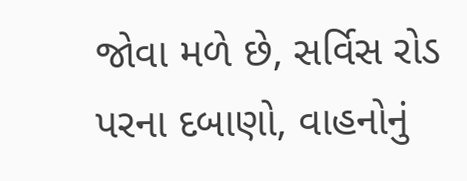જોવા મળે છે, સર્વિસ રોડ પરના દબાણો, વાહનોનું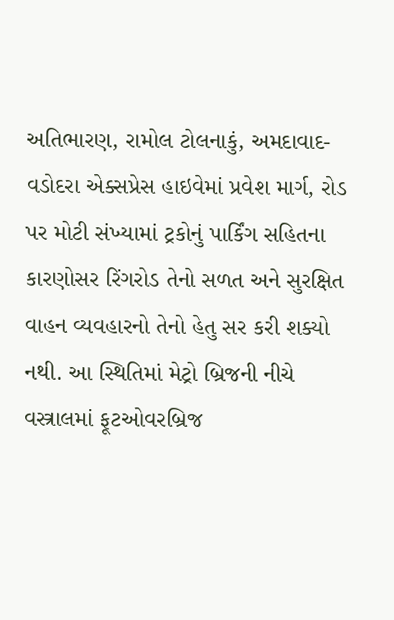અતિભારણ, રામોલ ટોલનાકું, અમદાવાદ-વડોદરા એક્સપ્રેસ હાઇવેમાં પ્રવેશ માર્ગ, રોડ પર મોટી સંખ્યામાં ટ્રકોનું પાર્કિંગ સહિતના કારણોસર રિંગરોડ તેનો સળત અને સુરક્ષિત વાહન વ્યવહારનો તેનો હેતુ સર કરી શક્યો નથી. આ સ્થિતિમાં મેટ્રો બ્રિજની નીચે વસ્ત્રાલમાં ફૂટઓવરબ્રિજ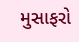મુસાફરો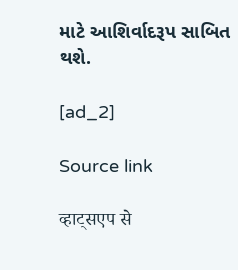માટે આશિર્વાદરૂપ સાબિત થશે.

[ad_2]

Source link

व्हाट्सएप से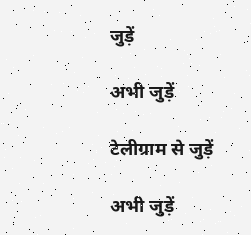जुड़ें

अभी जुड़ें

टेलीग्राम से जुड़ें

अभी जुड़ें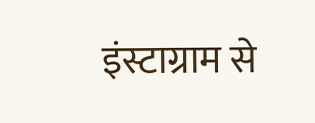इंस्टाग्राम से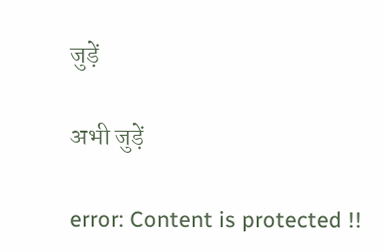जुड़ें

अभी जुड़ें

error: Content is protected !!